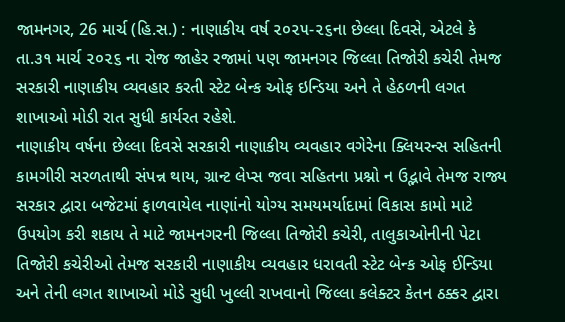જામનગર, 26 માર્ચ (હિ.સ.) : નાણાકીય વર્ષ ૨૦૨૫-૨૬ના છેલ્લા દિવસે, એટલે કે તા.૩૧ માર્ચ ૨૦૨૬ ના રોજ જાહેર રજામાં પણ જામનગર જિલ્લા તિજોરી કચેરી તેમજ સરકારી નાણાકીય વ્યવહાર કરતી સ્ટેટ બેન્ક ઓફ ઇન્ડિયા અને તે હેઠળની લગત શાખાઓ મોડી રાત સુધી કાર્યરત રહેશે.
નાણાકીય વર્ષના છેલ્લા દિવસે સરકારી નાણાકીય વ્યવહાર વગેરેના ક્લિયરન્સ સહિતની કામગીરી સરળતાથી સંપન્ન થાય, ગ્રાન્ટ લેપ્સ જવા સહિતના પ્રશ્નો ન ઉદ્ભાવે તેમજ રાજ્ય સરકાર દ્વારા બજેટમાં ફાળવાયેલ નાણાંનો યોગ્ય સમયમર્યાદામાં વિકાસ કામો માટે ઉપયોગ કરી શકાય તે માટે જામનગરની જિલ્લા તિજોરી કચેરી, તાલુકાઓનીની પેટા તિજોરી કચેરીઓ તેમજ સરકારી નાણાકીય વ્યવહાર ધરાવતી સ્ટેટ બેન્ક ઓફ ઈન્ડિયા અને તેની લગત શાખાઓ મોડે સુધી ખુલ્લી રાખવાનો જિલ્લા કલેક્ટર કેતન ઠક્કર દ્વારા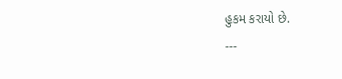હુકમ કરાયો છે.
---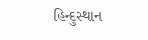હિન્દુસ્થાન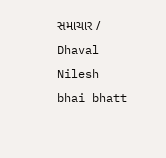સમાચાર / Dhaval Nilesh bhai bhatt